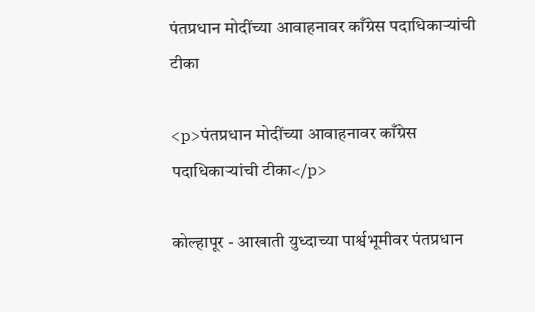पंतप्रधान मोदींच्या आवाहनावर काँग्रेस पदाधिकाऱ्यांची टीका

<p>पंतप्रधान मोदींच्या आवाहनावर काँग्रेस पदाधिकाऱ्यांची टीका</p>

कोल्हापूर - आखाती युध्दाच्या पार्श्वभूमीवर पंतप्रधान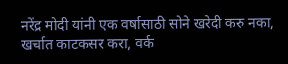नरेंद्र मोदी यांनी एक वर्षासाठी सोने खरेदी करु नका, खर्चात काटकसर करा, वर्क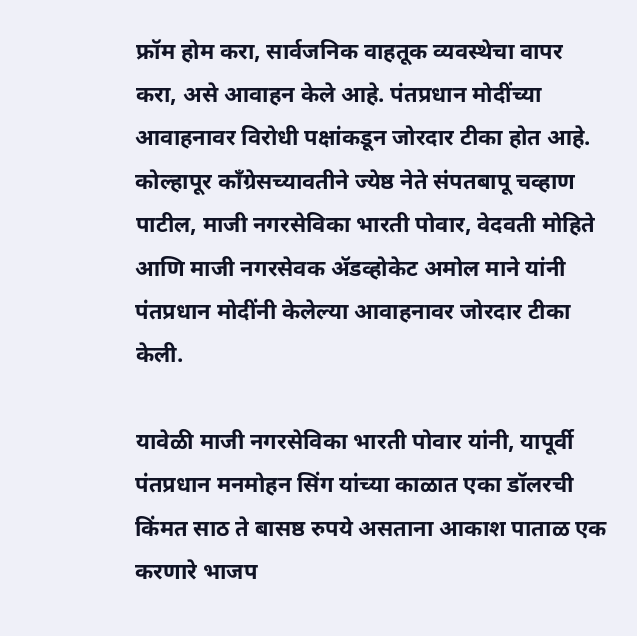फ्रॉम होम करा, सार्वजनिक वाहतूक व्यवस्थेचा वापर करा, असे आवाहन केले आहे. पंतप्रधान मोदींच्या आवाहनावर विरोधी पक्षांकडून जोरदार टीका होत आहे. कोल्हापूर काँग्रेसच्यावतीने ज्येष्ठ नेते संपतबापू चव्हाण पाटील, माजी नगरसेविका भारती पोवार, वेदवती मोहिते आणि माजी नगरसेवक ॲडव्होकेट अमोल माने यांनी पंतप्रधान मोदींनी केलेल्या आवाहनावर जोरदार टीका केली.

यावेळी माजी नगरसेविका भारती पोवार यांनी, यापूर्वी पंतप्रधान मनमोहन सिंग यांच्या काळात एका डॉलरची किंमत साठ ते बासष्ठ रुपये असताना आकाश पाताळ एक करणारे भाजप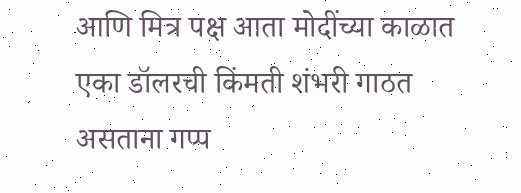आणि मित्र पक्ष आता मोदींच्या काळात एका डॉलरची किंमती शंभरी गाठत असताना गप्प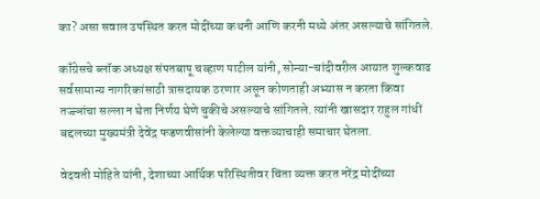का? असा सवाल उपस्थित करत मोदींच्या कथनी आणि करनी मध्ये अंतर असल्याचे सांगितले.

काँग्रेसचे ब्लॉक अध्यक्ष संपतबापू चव्हाण पाटील यांनी, सोन्या-चांदीवरील आयात शुल्कवाढ सर्वसामान्य नागरिकांसाठी त्रासदायक ठरणार असून कोणताही अभ्यास न करता किंवा तज्ज्ञांचा सल्ला न घेता निर्णय घेणे चुकीचे असल्याचे सांगितले. त्यांनी खासदार राहुल गांधीं बद्दलच्या मुख्यमंत्री देवेंद्र फडणवीसांनी केलेल्या वक्तव्याचाही समाचार घेतला.

वेदवती मोहिते यांनी, देशाच्या आर्थिक परिस्थितीवर चिंता व्यक्त करत नरेंद्र मोदींच्या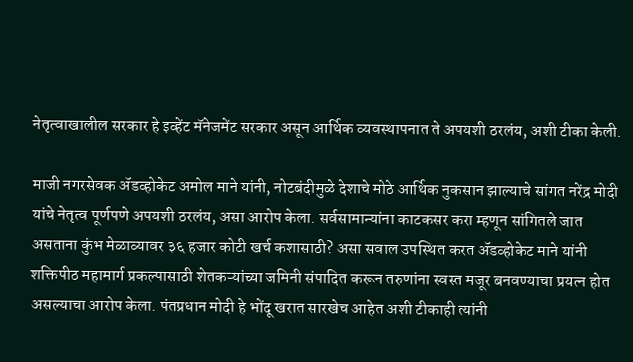नेतृत्वाखालील सरकार हे इव्हेंट मॅनेजमेंट सरकार असून आर्थिक व्यवस्थापनात ते अपयशी ठरलंय, अशी टीका केली.

माजी नगरसेवक ॲडव्होकेट अमोल माने यांनी, नोटबंदीमुळे देशाचे मोठे आर्थिक नुकसान झाल्याचे सांगत नरेंद्र मोदी यांचे नेतृत्व पूर्णपणे अपयशी ठरलंय, असा आरोप केला. सर्वसामान्यांना काटकसर करा म्हणून सांगितले जात असताना कुंभ मेळाव्यावर ३६ हजार कोटी खर्च कशासाठी? असा सवाल उपस्थित करत ॲडव्होकेट माने यांनी शक्तिपीठ महामार्ग प्रकल्पासाठी शेतकऱ्यांच्या जमिनी संपादित करून तरुणांना स्वस्त मजूर बनवण्याचा प्रयत्न होत असल्याचा आरोप केला. पंतप्रधान मोदी हे भोंदू खरात सारखेच आहेत अशी टीकाही त्यांनी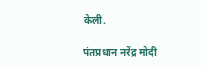केली.

पंतप्रधान नरेंद्र मोदी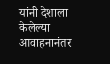यांनी देशाला केलेल्या आवाहनानंतर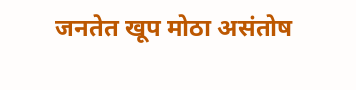जनतेत खूप मोठा असंतोष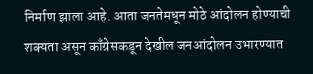निर्माण झाला आहे. आता जनतेमधून मोठे आंदोलन होण्याची शक्यता असून काँग्रेसकडून देखील जनआंदोलन उभारण्यात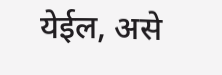येईल, असे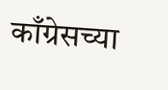काँग्रेसच्या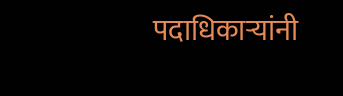पदाधिकाऱ्यांनी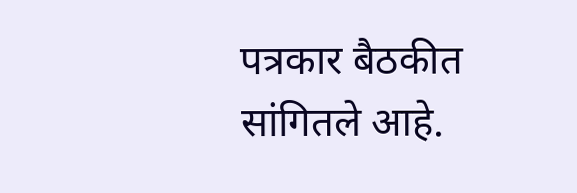पत्रकार बैठकीत सांगितले आहे.